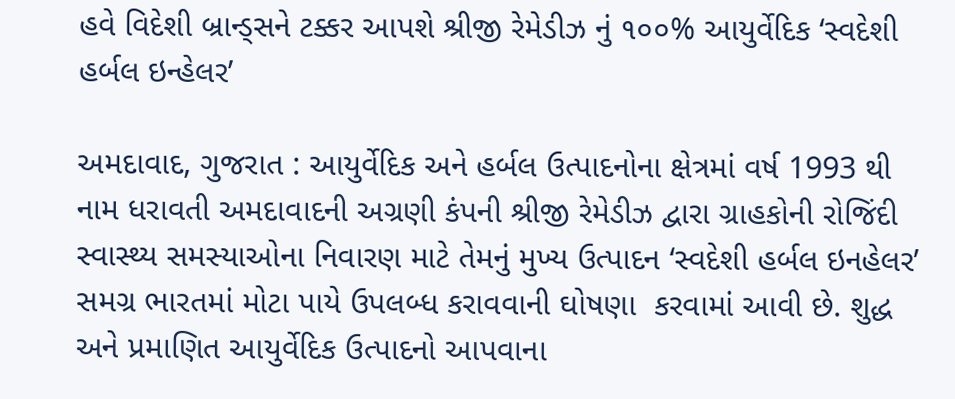હવે વિદેશી બ્રાન્ડ્સને ટક્કર આપશે શ્રીજી રેમેડીઝ નું ૧૦૦% આયુર્વેદિક ‘સ્વદેશી હર્બલ ઇન્હેલર’

અમદાવાદ, ગુજરાત : આયુર્વેદિક અને હર્બલ ઉત્પાદનોના ક્ષેત્રમાં વર્ષ 1993 થી નામ ધરાવતી અમદાવાદની અગ્રણી કંપની શ્રીજી રેમેડીઝ દ્વારા ગ્રાહકોની રોજિંદી સ્વાસ્થ્ય સમસ્યાઓના નિવારણ માટે તેમનું મુખ્ય ઉત્પાદન ‘સ્વદેશી હર્બલ ઇનહેલર’ સમગ્ર ભારતમાં મોટા પાયે ઉપલબ્ધ કરાવવાની ઘોષણા  કરવામાં આવી છે. શુદ્ધ અને પ્રમાણિત આયુર્વેદિક ઉત્પાદનો આપવાના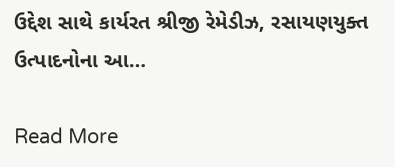ઉદ્દેશ સાથે કાર્યરત શ્રીજી રેમેડીઝ, રસાયણયુક્ત ઉત્પાદનોના આ…

Read More